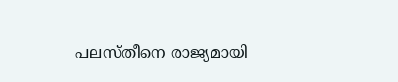പലസ്തീനെ രാജ്യമായി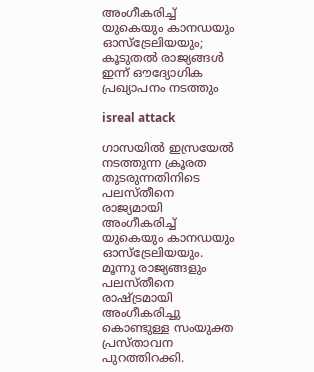അംഗീകരിച്ച് യുകെയും കാനഡയും ഓസ്‌ട്രേലിയയും; കൂടുതല്‍ രാജ്യങ്ങള്‍ ഇന്ന് ഔദ്യോഗിക പ്രഖ്യാപനം നടത്തും

isreal attack

ഗാസയില്‍ ഇസ്രയേല്‍ നടത്തുന്ന ക്രൂരത തുടരുന്നതിനിടെ പലസ്തീനെ രാജ്യമായി അംഗീകരിച്ച് യുകെയും കാനഡയും ഓസ്‌ട്രേലിയയും. മൂന്നു രാജ്യങ്ങളും പലസ്തീനെ രാഷ്ട്രമായി അംഗീകരിച്ചു കൊണ്ടുള്ള സംയുക്ത പ്രസ്താവന പുറത്തിറക്കി.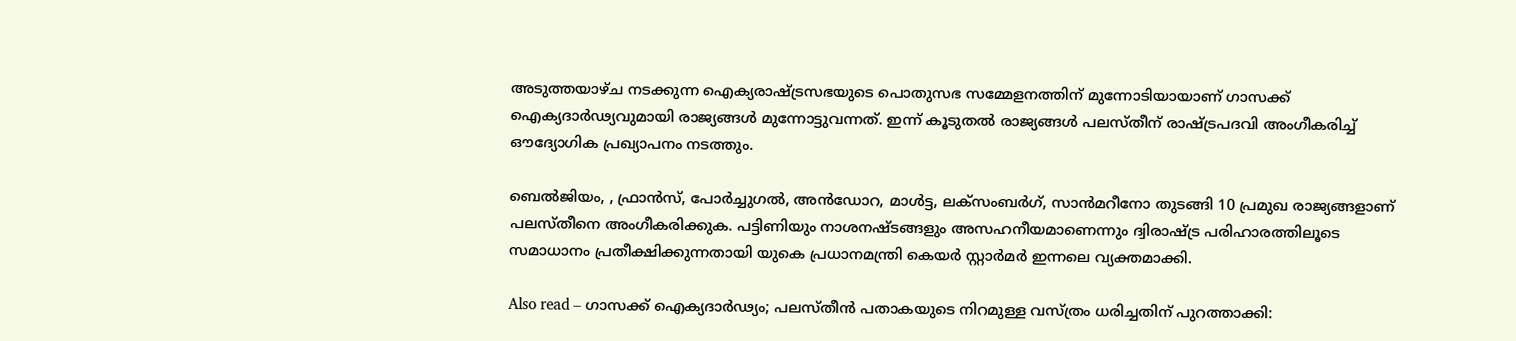അടുത്തയാഴ്ച നടക്കുന്ന ഐക്യരാഷ്ട്രസഭയുടെ പൊതുസഭ സമ്മേളനത്തിന് മുന്നോടിയായാണ് ഗാസക്ക് ഐക്യദാര്‍ഢ്യവുമായി രാജ്യങ്ങള്‍ മുന്നോട്ടുവന്നത്. ഇന്ന് കൂടുതല്‍ രാജ്യങ്ങള്‍ പലസ്തീന് രാഷ്ട്രപദവി അംഗീകരിച്ച് ഔദ്യോഗിക പ്രഖ്യാപനം നടത്തും.

ബെല്‍ജിയം, , ഫ്രാന്‍സ്, പോര്‍ച്ചുഗല്‍, അന്‍ഡോറ, മാള്‍ട്ട, ലക്‌സംബര്‍ഗ്, സാന്‍മറീനോ തുടങ്ങി 10 പ്രമുഖ രാജ്യങ്ങളാണ് പലസ്തീനെ അംഗീകരിക്കുക. പട്ടിണിയും നാശനഷ്ടങ്ങളും അസഹനീയമാണെന്നും ദ്വിരാഷ്ട്ര പരിഹാരത്തിലൂടെ സമാധാനം പ്രതീക്ഷിക്കുന്നതായി യുകെ പ്രധാനമന്ത്രി കെയര്‍ സ്റ്റാര്‍മര്‍ ഇന്നലെ വ്യക്തമാക്കി.

Also read – ഗാസക്ക് ഐക്യദാര്‍ഢ്യം; പലസ്തീന്‍ പതാകയുടെ നിറമുള്ള വസ്ത്രം ധരിച്ചതിന് പുറത്താക്കി: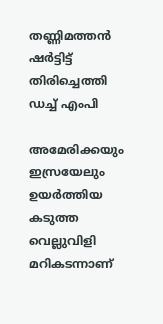തണ്ണിമത്തന്‍ ഷര്‍ട്ടിട്ട് തിരിച്ചെത്തി ഡച്ച് എംപി

അമേരിക്കയും ഇസ്രയേലും ഉയര്‍ത്തിയ കടുത്ത വെല്ലുവിളി മറികടന്നാണ്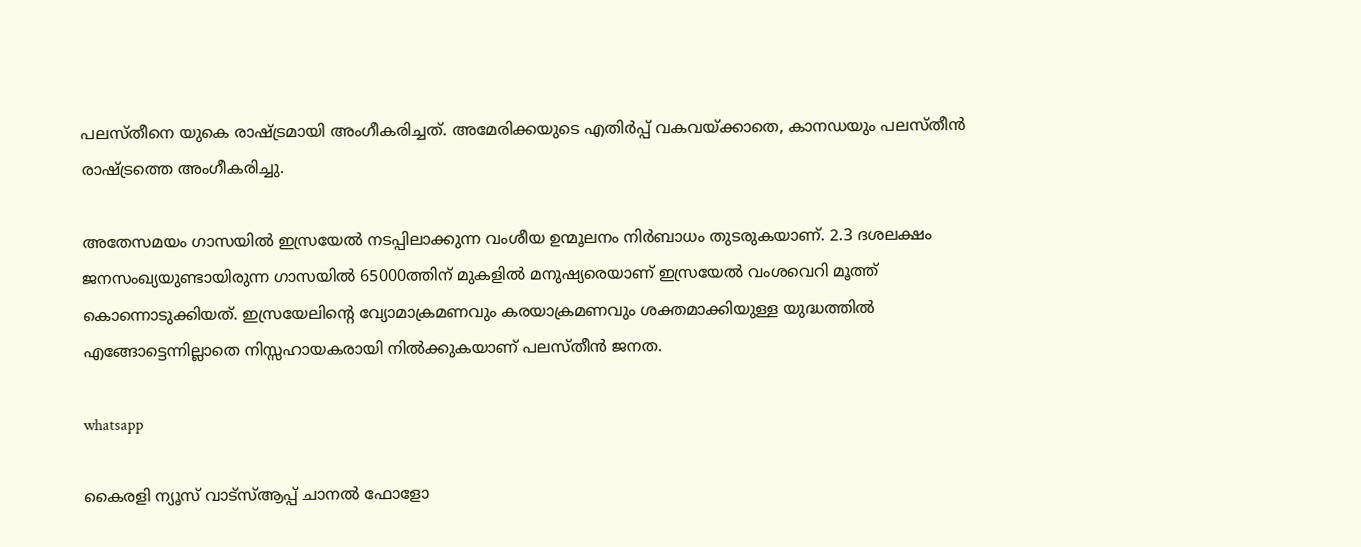പലസ്തീനെ യുകെ രാഷ്ട്രമായി അംഗീകരിച്ചത്. അമേരിക്കയുടെ എതിര്‍പ്പ് വകവയ്ക്കാതെ, കാനഡയും പലസ്തീന്‍ രാഷ്ട്രത്തെ അംഗീകരിച്ചു.

അതേസമയം ഗാസയില്‍ ഇസ്രയേല്‍ നടപ്പിലാക്കുന്ന വംശീയ ഉന്മൂലനം നിര്‍ബാധം തുടരുകയാണ്. 2.3 ദശലക്ഷം ജനസംഖ്യയുണ്ടായിരുന്ന ഗാസയില്‍ 65000ത്തിന് മുകളില്‍ മനുഷ്യരെയാണ് ഇസ്രയേല്‍ വംശവെറി മൂത്ത് കൊന്നൊടുക്കിയത്. ഇസ്രയേലിന്റെ വ്യോമാക്രമണവും കരയാക്രമണവും ശക്തമാക്കിയുള്ള യുദ്ധത്തില്‍ എങ്ങോട്ടെന്നില്ലാതെ നിസ്സഹായകരായി നില്‍ക്കുകയാണ് പലസ്തീന്‍ ജനത.

whatsapp

കൈരളി ന്യൂസ് വാട്‌സ്ആപ്പ് ചാനല്‍ ഫോളോ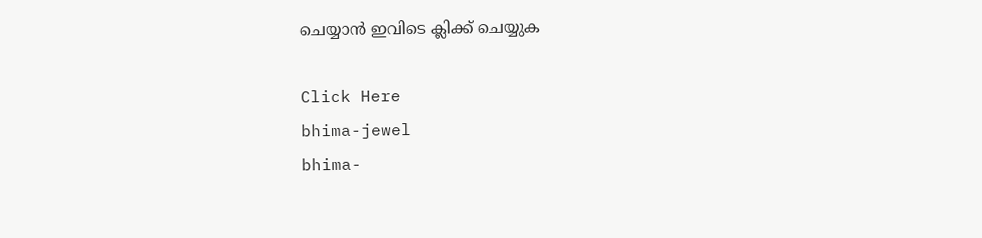ചെയ്യാന്‍ ഇവിടെ ക്ലിക്ക് ചെയ്യുക

Click Here
bhima-jewel
bhima-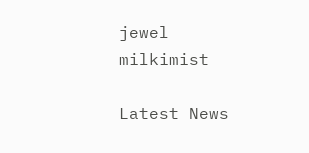jewel
milkimist

Latest News